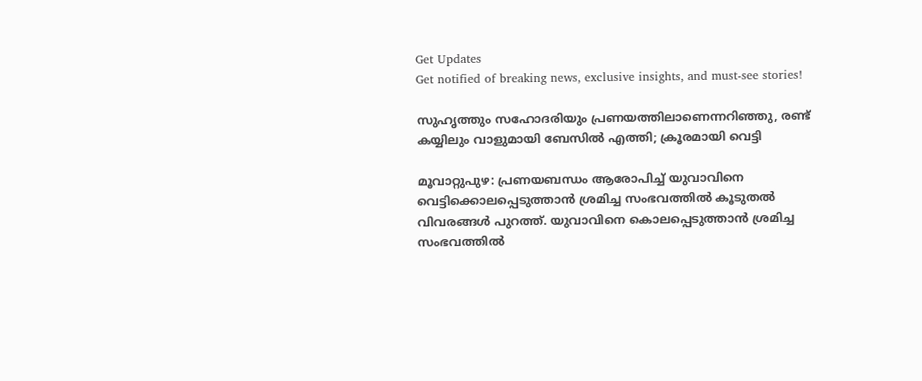Get Updates
Get notified of breaking news, exclusive insights, and must-see stories!

സുഹൃത്തും സഹോദരിയും പ്രണയത്തിലാണെന്നറിഞ്ഞു, രണ്ട് കയ്യിലും വാളുമായി ബേസില്‍ എത്തി; ക്രൂരമായി വെട്ടി

മൂവാറ്റുപുഴ: പ്രണയബന്ധം ആരോപിച്ച് യുവാവിനെ വെട്ടിക്കൊലപ്പെടുത്താന്‍ ശ്രമിച്ച സംഭവത്തില്‍ കൂടുതല്‍ വിവരങ്ങള്‍ പുറത്ത്. യുവാവിനെ കൊലപ്പെടുത്താന്‍ ശ്രമിച്ച സംഭവത്തില്‍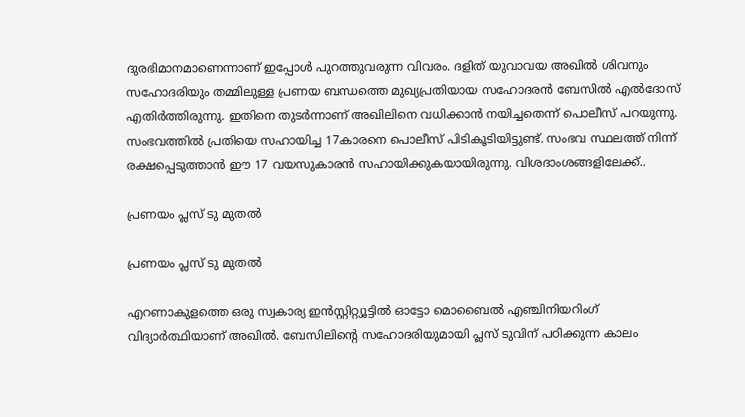ദുരഭിമാനമാണെന്നാണ് ഇപ്പോള്‍ പുറത്തുവരുന്ന വിവരം. ദളിത് യുവാവയ അഖില്‍ ശിവനും സഹോദരിയും തമ്മിലുള്ള പ്രണയ ബന്ധത്തെ മുഖ്യപ്രതിയായ സഹോദരന്‍ ബേസില്‍ എല്‍ദോസ് എതിര്‍ത്തിരുന്നു. ഇതിനെ തുടര്‍ന്നാണ് അഖിലിനെ വധിക്കാന്‍ നയിച്ചതെന്ന് പൊലീസ് പറയുന്നു. സംഭവത്തില്‍ പ്രതിയെ സഹായിച്ച 17കാരനെ പൊലീസ് പിടികൂടിയിട്ടുണ്ട്. സംഭവ സ്ഥലത്ത് നിന്ന് രക്ഷപ്പെടുത്താന്‍ ഈ 17 വയസുകാരന്‍ സഹായിക്കുകയായിരുന്നു. വിശദാംശങ്ങളിലേക്ക്..

പ്രണയം പ്ലസ് ടു മുതല്‍

പ്രണയം പ്ലസ് ടു മുതല്‍

എറണാകുളത്തെ ഒരു സ്വകാര്യ ഇന്‍സ്റ്റിറ്റ്യൂട്ടില്‍ ഓട്ടോ മൊബൈല്‍ എഞ്ചിനിയറിംഗ് വിദ്യാര്‍ത്ഥിയാണ് അഖില്‍. ബേസിലിന്റെ സഹോദരിയുമായി പ്ലസ് ടുവിന് പഠിക്കുന്ന കാലം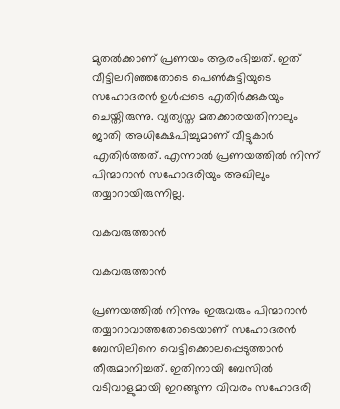മുതല്‍ക്കാണ് പ്രണയം ആരംഭിച്ചത്. ഇത് വീട്ടിലറിഞ്ഞതോടെ പെണ്‍കുട്ടിയുടെ സഹോദരന്‍ ഉള്‍പ്പടെ എതിര്‍ക്കുകയും ചെയ്തിരുന്നു. വ്യത്യസ്ത മതക്കാരയതിനാലും ജാതി അധിക്ഷേപിച്ചുമാണ് വീട്ടുകാര്‍ എതിര്‍ത്തത്. എന്നാല്‍ പ്രണയത്തില്‍ നിന്ന് പിന്മാറാന്‍ സഹോദരിയും അഖിലും തയ്യാറായിരുന്നില്ല.

വകവരുത്താന്‍

വകവരുത്താന്‍

പ്രണയത്തില്‍ നിന്നും ഇരുവരും പിന്മാറാന്‍ തയ്യാറാവാത്തതോടെയാണ് സഹോദരന്‍ ബേസിലിനെ വെട്ടിക്കൊലപ്പെടുത്താന്‍ തീരുമാനിച്ചത്. ഇതിനായി ബേസില്‍ വടിവാളുമായി ഇറങ്ങുന്ന വിവരം സഹോദരി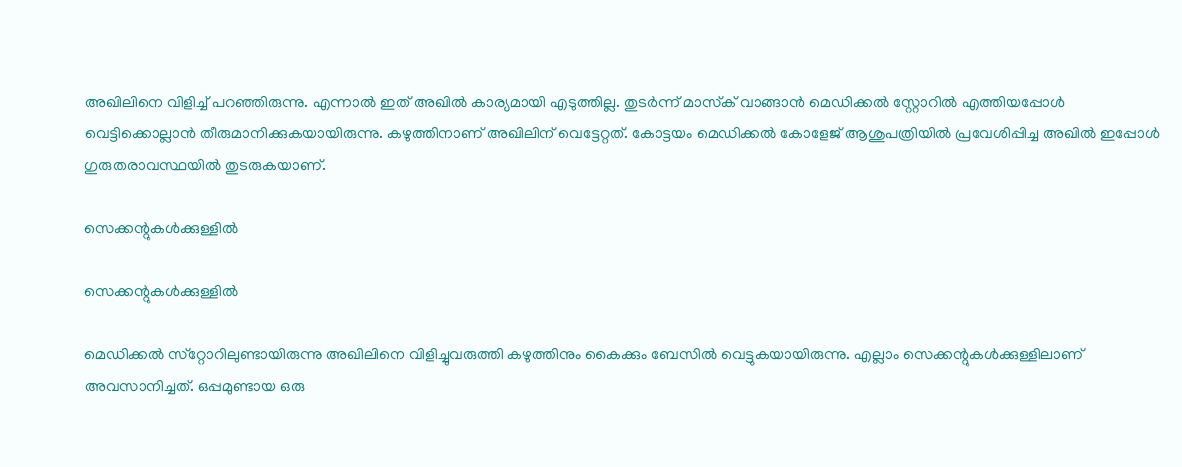അഖിലിനെ വിളിച്ച് പറഞ്ഞിരുന്നു. എന്നാല്‍ ഇത് അഖില്‍ കാര്യമായി എടുത്തില്ല. തുടര്‍ന്ന് മാസ്‌ക് വാങ്ങാന്‍ മെഡിക്കല്‍ സ്റ്റോറില്‍ എത്തിയപ്പോള്‍ വെട്ടിക്കൊല്ലാന്‍ തീരുമാനിക്കുകയായിരുന്നു. കഴുത്തിനാണ് അഖിലിന് വെട്ടേറ്റത്. കോട്ടയം മെഡിക്കല്‍ കോളേജ് ആശുപത്രിയില്‍ പ്രവേശിപ്പിച്ച അഖില്‍ ഇപ്പോള്‍ ഗുരുതരാവസ്ഥയില്‍ തുടരുകയാണ്.

സെക്കന്റുകള്‍ക്കുള്ളില്‍

സെക്കന്റുകള്‍ക്കുള്ളില്‍

മെഡിക്കല്‍ സ്‌റ്റോറിലുണ്ടായിരുന്നു അഖിലിനെ വിളിച്ചുവരുത്തി കഴുത്തിനും കൈക്കും ബേസില്‍ വെട്ടുകയായിരുന്നു. എല്ലാം സെക്കന്റുകള്‍ക്കുള്ളിലാണ് അവസാനിച്ചത്. ഒപ്പമുണ്ടായ ഒരു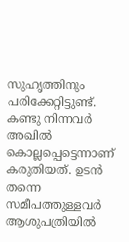സുഹൃത്തിനും പരിക്കേറ്റിട്ടുണ്ട്. കണ്ടു നിന്നവര്‍ അഖില്‍ കൊല്ലപ്പെട്ടെന്നാണ് കരുതിയത്. ഉടന്‍ തന്നെ സമീപത്തുള്ളവര്‍ ആശുപത്രിയില്‍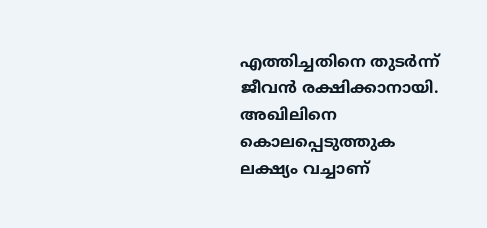എത്തിച്ചതിനെ തുടര്‍ന്ന് ജീവന്‍ രക്ഷിക്കാനായി. അഖിലിനെ കൊലപ്പെടുത്തുക ലക്ഷ്യം വച്ചാണ്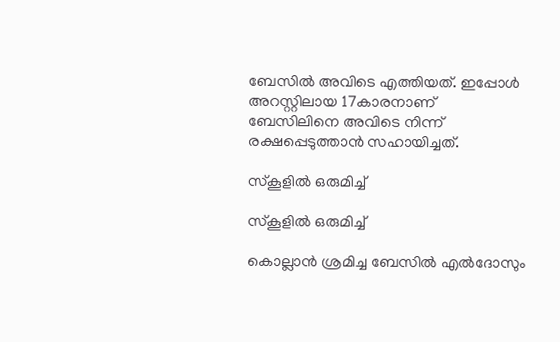ബേസില്‍ അവിടെ എത്തിയത്. ഇപ്പോള്‍ അറസ്റ്റിലായ 17കാരനാണ് ബേസിലിനെ അവിടെ നിന്ന് രക്ഷപ്പെടുത്താന്‍ സഹായിച്ചത്.

സ്‌കൂളില്‍ ഒരുമിച്ച്

സ്‌കൂളില്‍ ഒരുമിച്ച്

കൊല്ലാന്‍ ശ്രമിച്ച ബേസില്‍ എല്‍ദോസും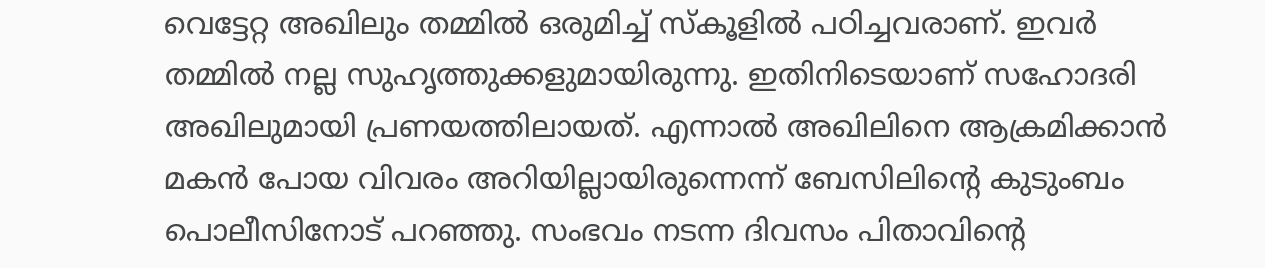വെട്ടേറ്റ അഖിലും തമ്മില്‍ ഒരുമിച്ച് സ്‌കൂളില്‍ പഠിച്ചവരാണ്. ഇവര്‍ തമ്മില്‍ നല്ല സുഹൃത്തുക്കളുമായിരുന്നു. ഇതിനിടെയാണ് സഹോദരി അഖിലുമായി പ്രണയത്തിലായത്. എന്നാല്‍ അഖിലിനെ ആക്രമിക്കാന്‍ മകന്‍ പോയ വിവരം അറിയില്ലായിരുന്നെന്ന് ബേസിലിന്റെ കുടുംബം പൊലീസിനോട് പറഞ്ഞു. സംഭവം നടന്ന ദിവസം പിതാവിന്റെ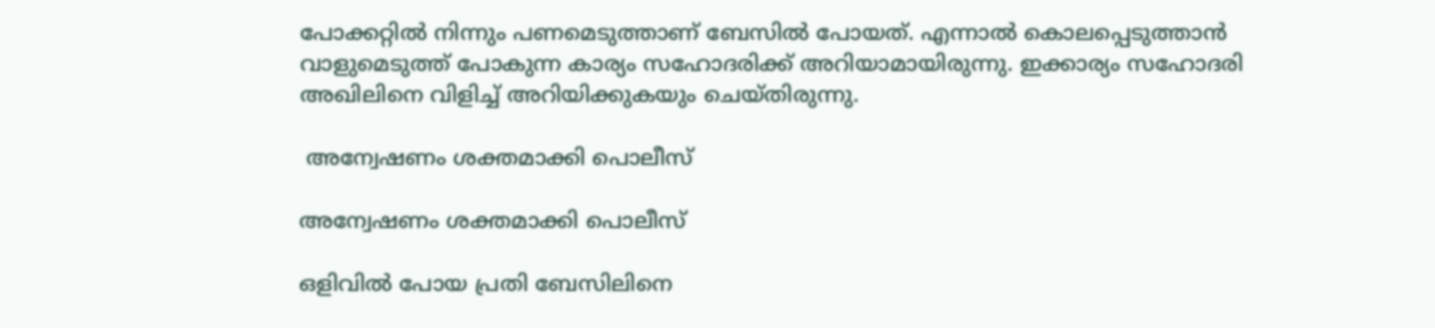പോക്കറ്റില്‍ നിന്നും പണമെടുത്താണ് ബേസില്‍ പോയത്. എന്നാല്‍ കൊലപ്പെടുത്താന്‍ വാളുമെടുത്ത് പോകുന്ന കാര്യം സഹോദരിക്ക് അറിയാമായിരുന്നു. ഇക്കാര്യം സഹോദരി അഖിലിനെ വിളിച്ച് അറിയിക്കുകയും ചെയ്തിരുന്നു.

 അന്വേഷണം ശക്തമാക്കി പൊലീസ്

അന്വേഷണം ശക്തമാക്കി പൊലീസ്

ഒളിവില്‍ പോയ പ്രതി ബേസിലിനെ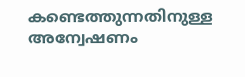കണ്ടെത്തുന്നതിനുള്ള അന്വേഷണം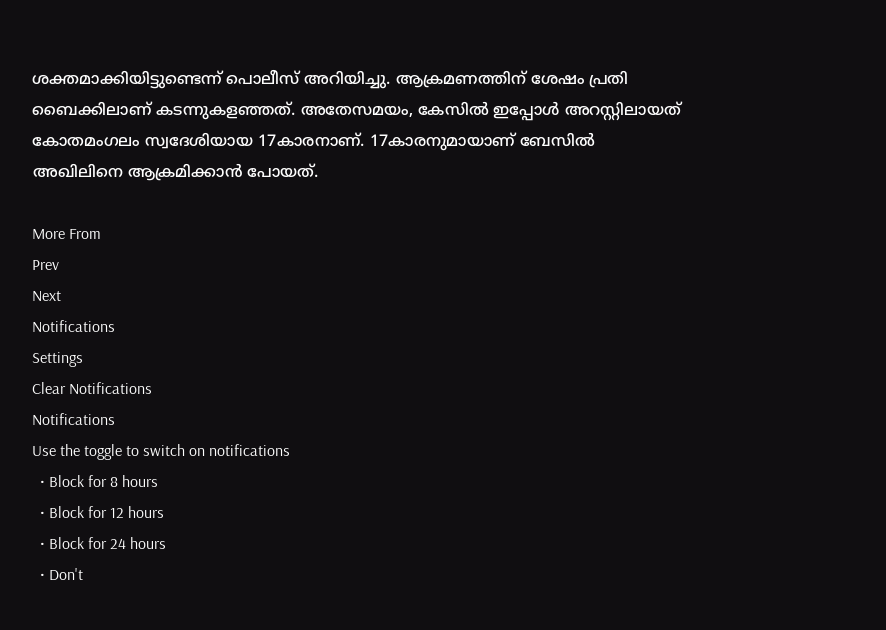ശക്തമാക്കിയിട്ടുണ്ടെന്ന് പൊലീസ് അറിയിച്ചു. ആക്രമണത്തിന് ശേഷം പ്രതി ബൈക്കിലാണ് കടന്നുകളഞ്ഞത്. അതേസമയം, കേസില്‍ ഇപ്പോള്‍ അറസ്റ്റിലായത് കോതമംഗലം സ്വദേശിയായ 17കാരനാണ്. 17കാരനുമായാണ് ബേസില്‍ അഖിലിനെ ആക്രമിക്കാന്‍ പോയത്.

More From
Prev
Next
Notifications
Settings
Clear Notifications
Notifications
Use the toggle to switch on notifications
  • Block for 8 hours
  • Block for 12 hours
  • Block for 24 hours
  • Don't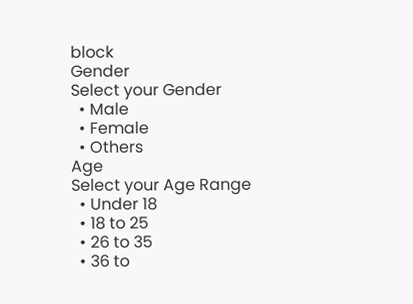block
Gender
Select your Gender
  • Male
  • Female
  • Others
Age
Select your Age Range
  • Under 18
  • 18 to 25
  • 26 to 35
  • 36 to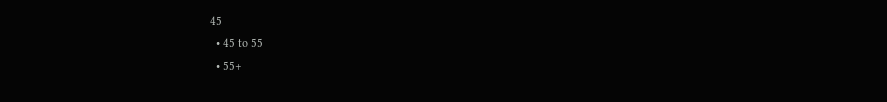45
  • 45 to 55
  • 55+